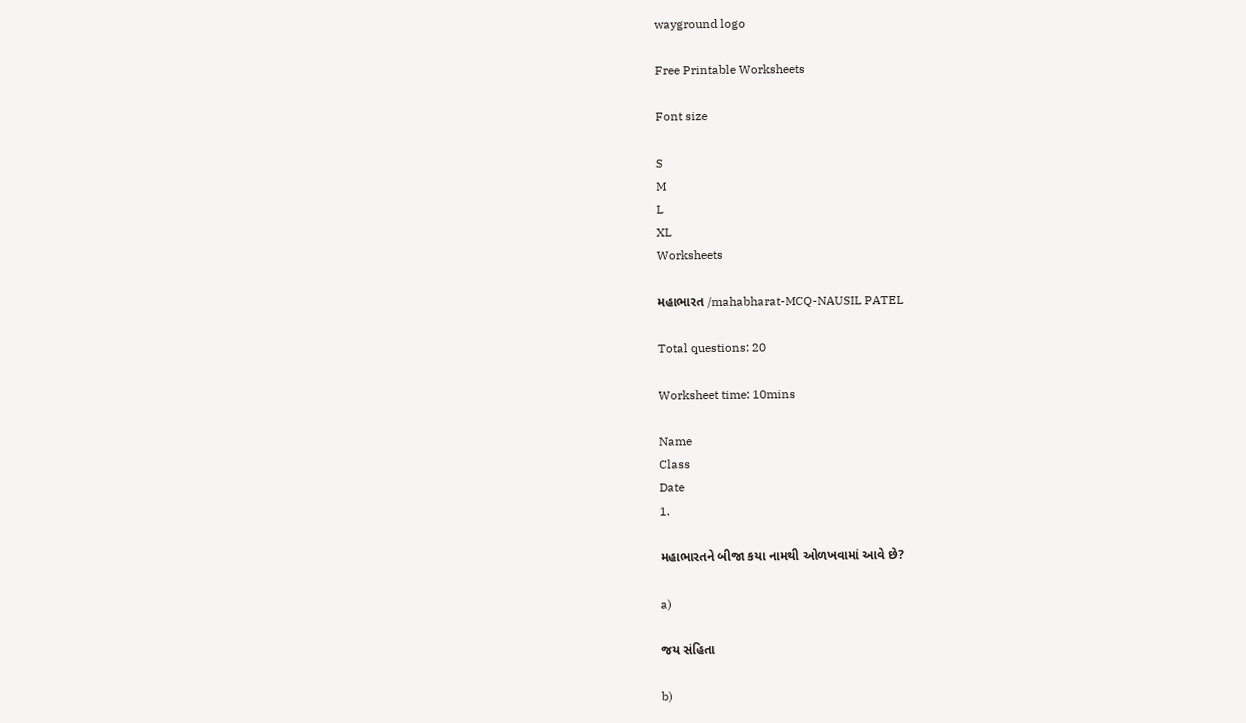wayground logo

Free Printable Worksheets

Font size

S
M
L
XL
Worksheets

મહાભારત /mahabharat-MCQ-NAUSIL PATEL

Total questions: 20

Worksheet time: 10mins

Name
Class
Date
1.

મહાભારતને બીજા કયા નામથી ઓળખવામાં આવે છે?

a)

જય સંહિતા

b)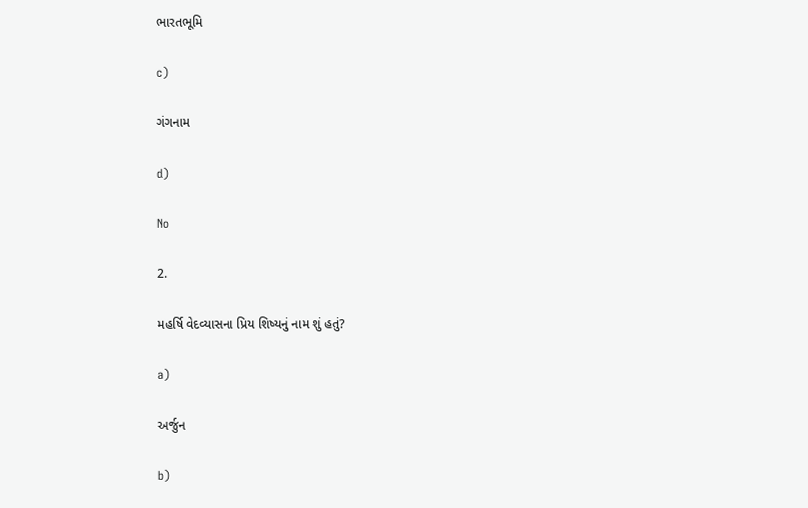ભારતભૂમિ

c)

ગંગનામ

d)

No

2.

મહર્ષિ વેદવ્યાસના પ્રિય શિષ્યનું નામ શું હતું?

a)

અર્જુન

b)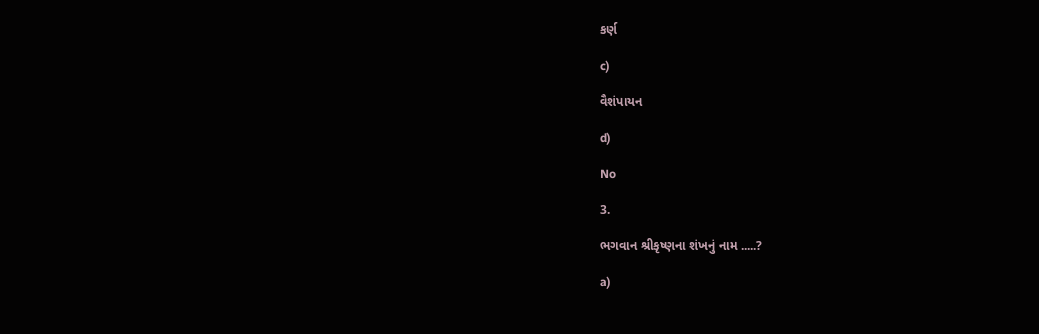કર્ણ

c)

વૈશંપાયન

d)

No

3.

ભગવાન શ્રીકૃષ્ણના શંખનું નામ .....?

a)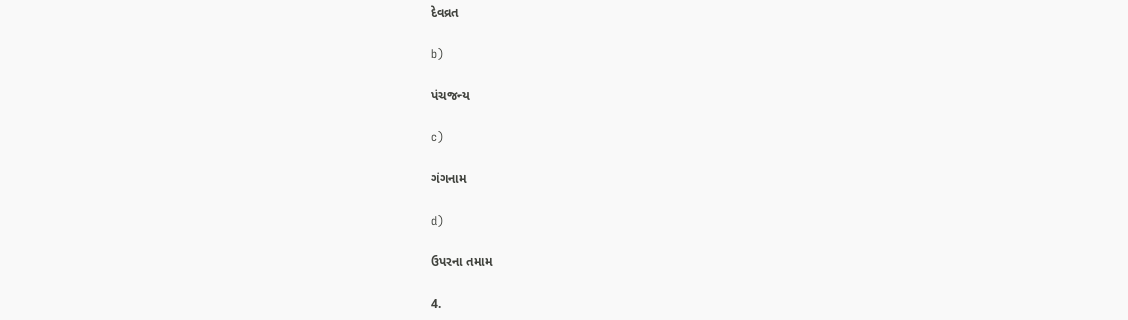દેવવ્રત

b)

પંચજન્ય

c)

ગંગનામ

d)

ઉપરના તમામ

4.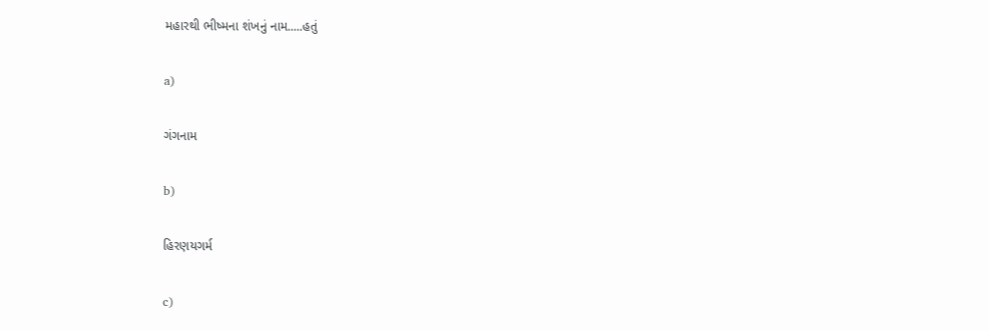મહારથી ભીષ્મના શંખનું નામ.....હતું

a)

ગંગનામ

b)

હિરણયગર્મ

c)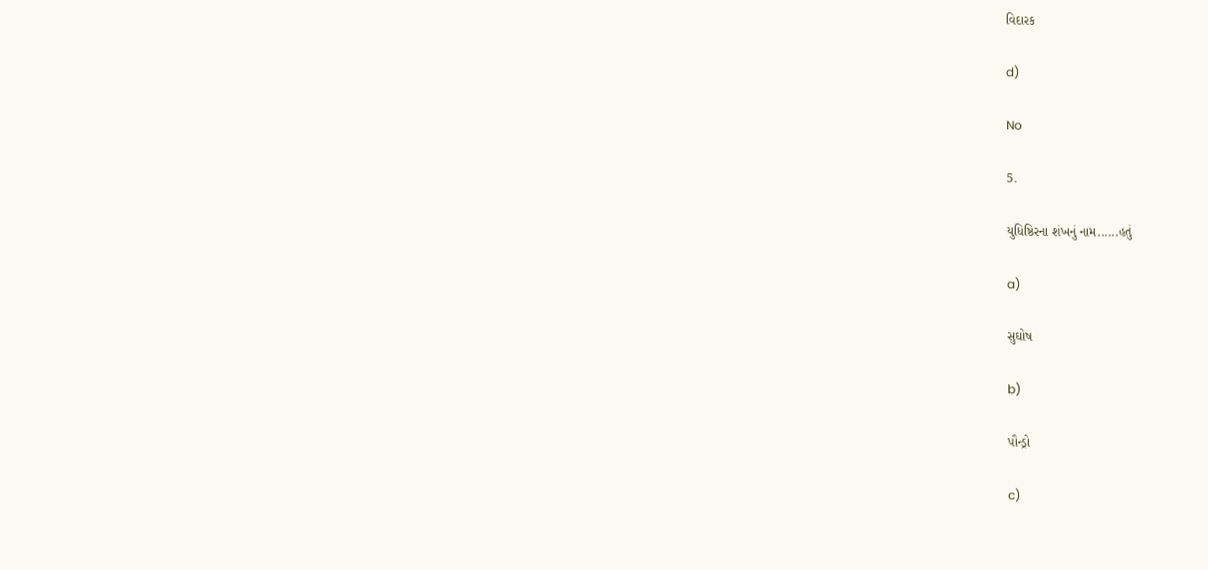વિદારક

d)

No

5.

યુધિષ્ઠિરના શંખનું નામ......હતું

a)

સુઘોષ

b)

પૌન્ડ્રો

c)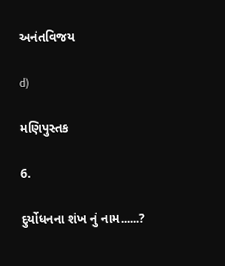અનંતવિજય

d)

મણિપુસ્તક

6.

દુર્યોધનના શંખ નું નામ......?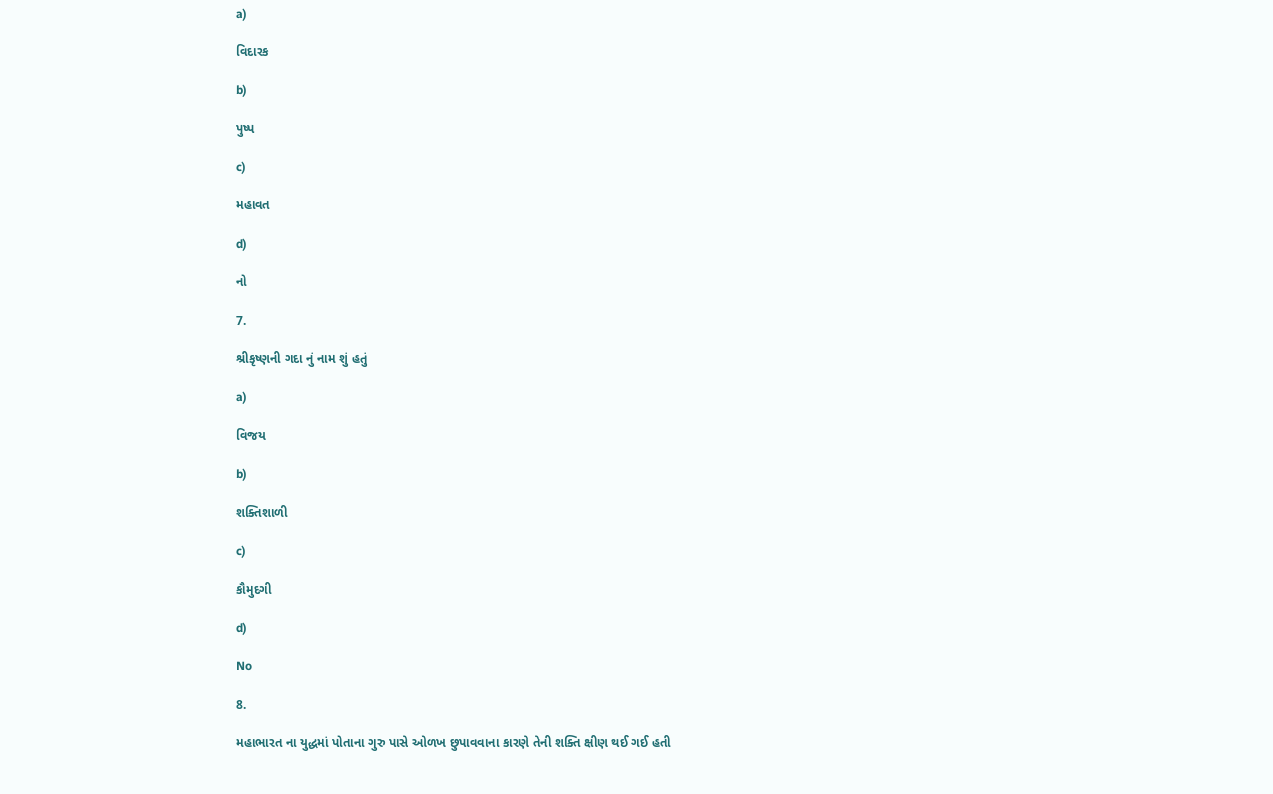a)

વિદારક

b)

પુષ્પ

c)

મહાવત

d)

નો

7.

શ્રીકૃષ્ણની ગદા નું નામ શું હતું

a)

વિજય

b)

શક્તિશાળી

c)

કૌમુદગી

d)

No

8.

મહાભારત ના યુદ્ધમાં પોતાના ગુરુ પાસે ઓળખ છુપાવવાના કારણે તેની શક્તિ ક્ષીણ થઈ ગઈ હતી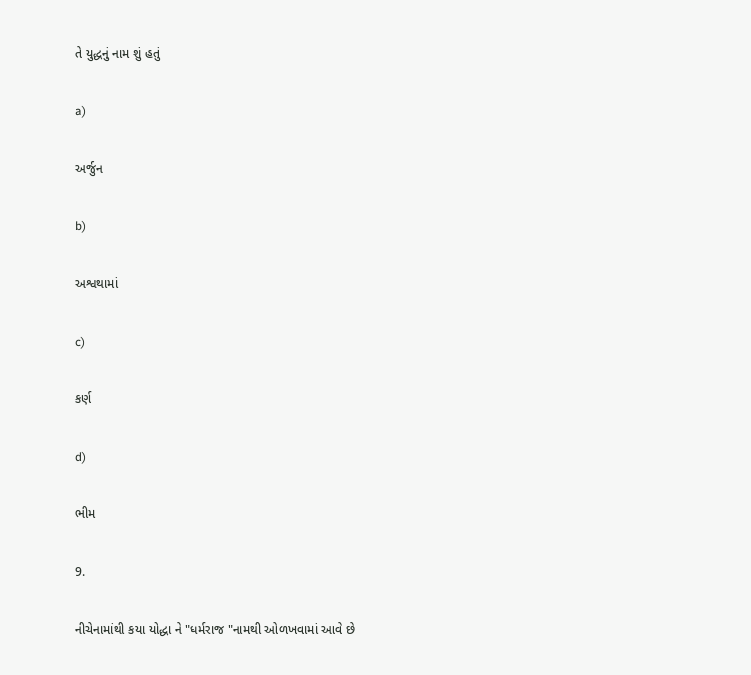તે યુદ્ધનું નામ શું હતું

a)

અર્જુન

b)

અશ્વથામાં

c)

કર્ણ

d)

ભીમ

9.

નીચેનામાંથી કયા યોદ્ધા ને "ધર્મરાજ "નામથી ઓળખવામાં આવે છે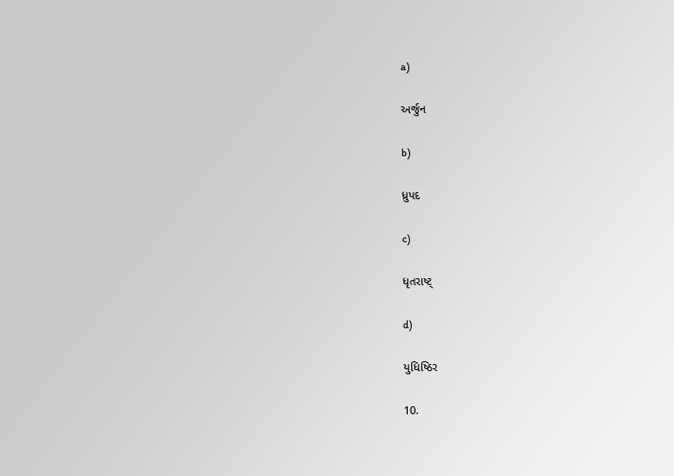a)

અર્જુન

b)

ધ્રુપદ

c)

ધૃતરાષ્ટ્

d)

યુધિષ્ઠિર

10.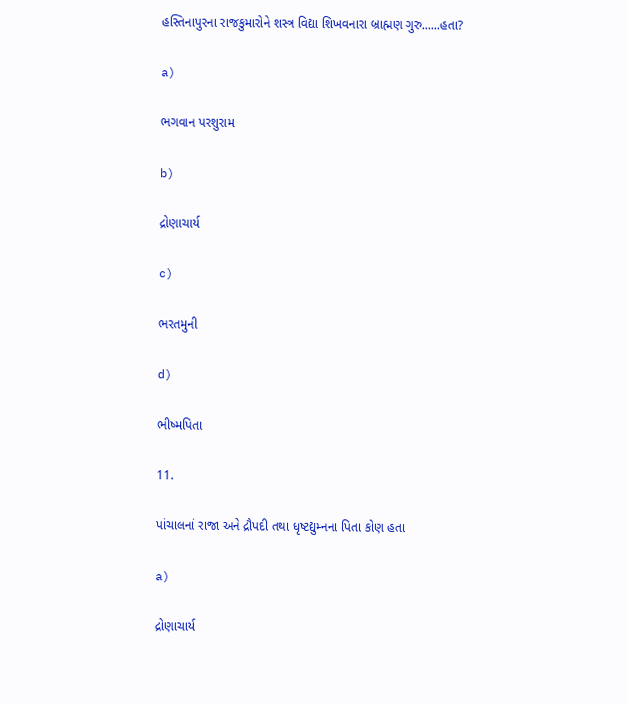હસ્તિનાપુરના રાજકુમારોને શસ્ત્ર વિદ્યા શિખવનારા બ્રાહ્મણ ગુરુ......હતા?

a)

ભગવાન પરશુરામ

b)

દ્રોણાચાર્ય

c)

ભરતમુની

d)

ભીષ્મપિતા

11.

પાંચાલનાં રાજા અને દ્રૌપદી તથા ધૃષ્ટદ્યુમ્નના પિતા કોણ હતા

a)

દ્રોણાચાર્ય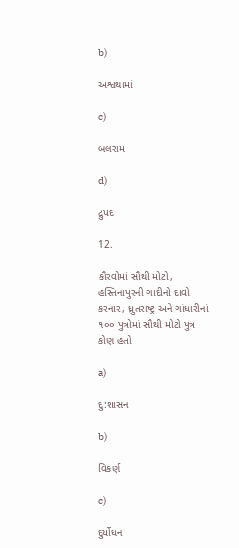b)

અશ્વથામાં

c)

બલરામ

d)

દ્રુપદ

12.

કૌરવોમાં સૌથી મોટો, હસ્તિનાપુરની ગાદીનો દાવો કરનાર, ધ્રુતરાષ્ટ્ર અને ગાંધારીનાં ૧૦૦ પુત્રોમાં સૌથી મોટો પુત્ર કોણ હતો

a)

દુ:શાસન

b)

વિકર્ણ

c)

દુર્યોધન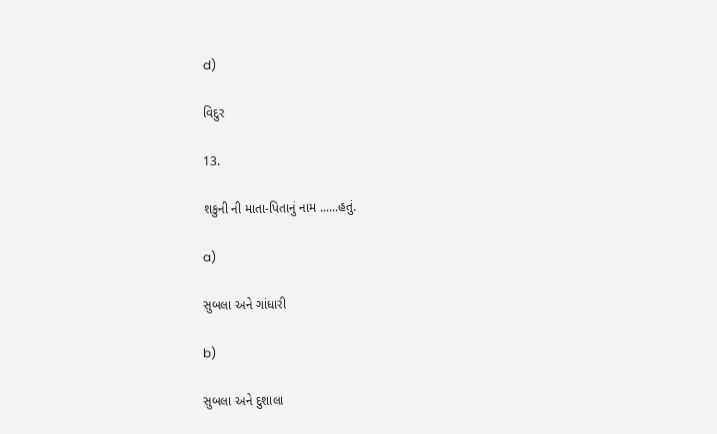d)

વિદુર

13.

શકુની ની માતા-પિતાનું નામ ......હતું.

a)

સુબલા અને ગાંધારી

b)

સુબલા અને દુશાલા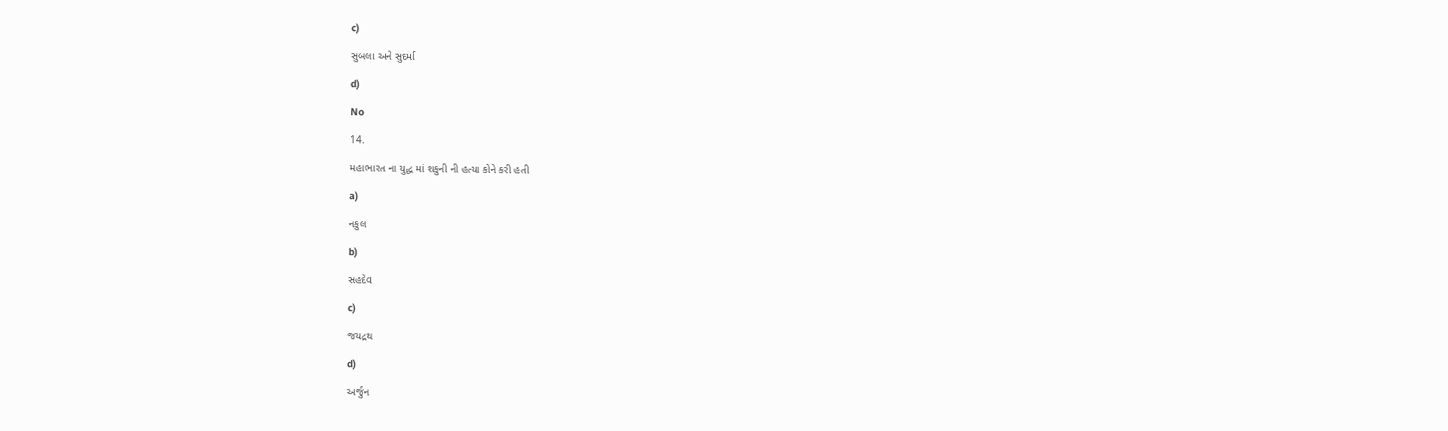c)

સુબલા અને સુદર્મા

d)

No

14.

મહાભારત ના યુદ્ધ માં શકુની ની હત્યા કોને કરી હતી

a)

નકુલ

b)

સહદેવ

c)

જયદ્રથ

d)

અર્જુન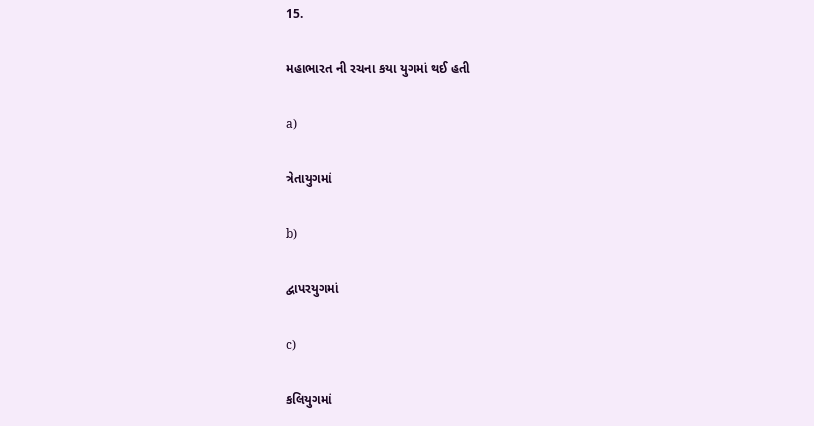15.

મહાભારત ની રચના કયા યુગમાં થઈ હતી

a)

ત્રેતાયુગમાં

b)

દ્વાપરયુગમાં

c)

કલિયુગમાં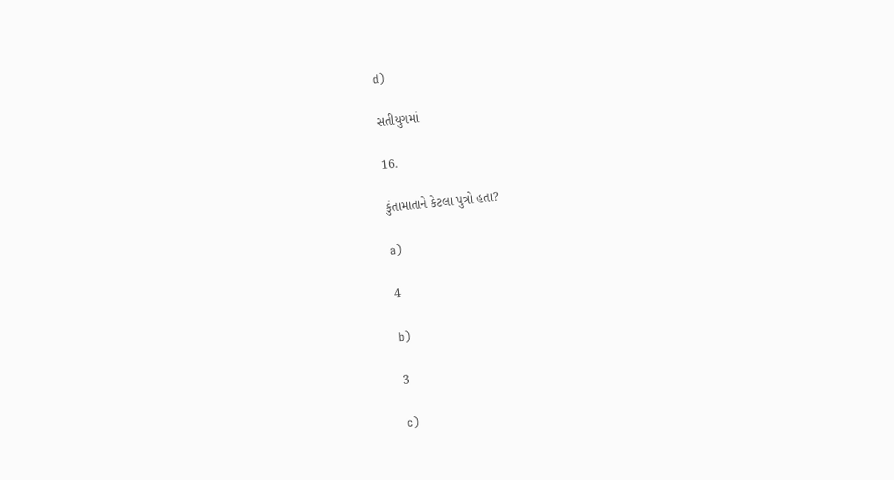d)

સતીયુગમાં

16.

કુંતામાતાને કેટલા પુત્રો હતા?

a)

4

b)

3

c)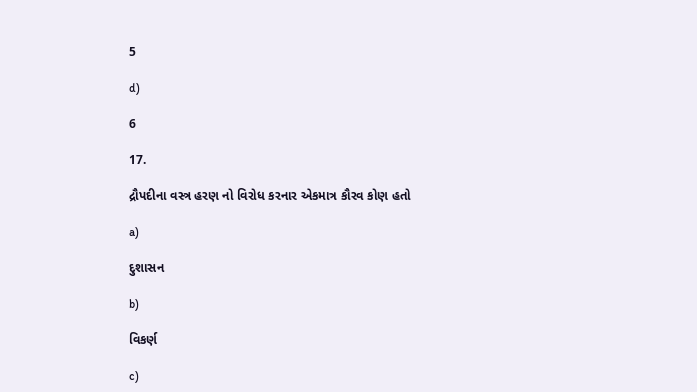5

d)

6

17.

દ્રૌપદીના વસ્ત્ર હરણ નો વિરોધ કરનાર એકમાત્ર કૌરવ કોણ હતો

a)

દુશાસન

b)

વિકર્ણ

c)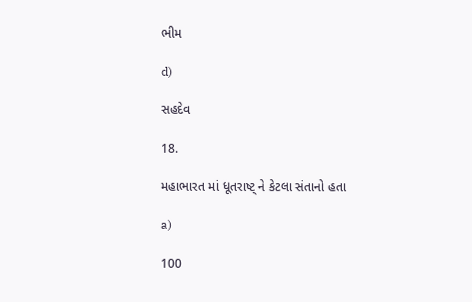ભીમ

d)

સહદેવ

18.

મહાભારત માં ધૂતરાષ્ટ્ ને કેટલા સંતાનો હતા

a)

100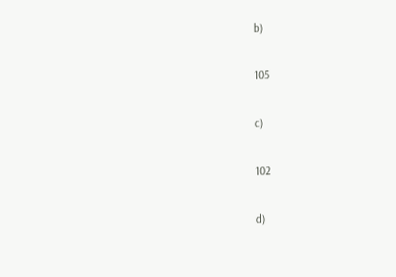b)

105

c)

102

d)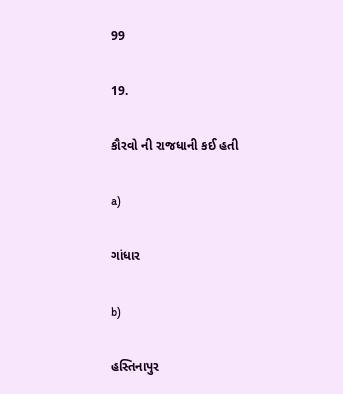99

19.

કૌરવો ની રાજધાની કઈ હતી

a)

ગાંધાર

b)

હસ્તિનાપુર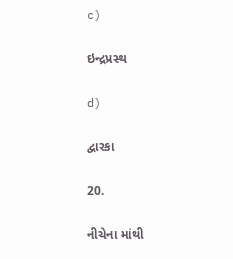c)

ઇન્દ્રપ્રસ્થ

d)

દ્વારકા

20.

નીચેના માંથી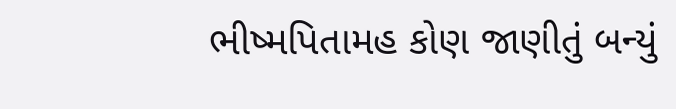ભીષ્મપિતામહ કોણ જાણીતું બન્યું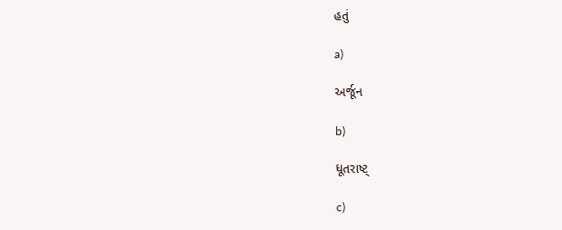હતું

a)

અર્જૂન

b)

ધૂતરાષ્ટ્

c)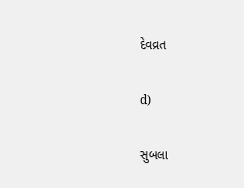દેવવ્રત

d)

સુબલા